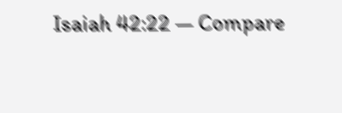Isaiah 42:22 — Compare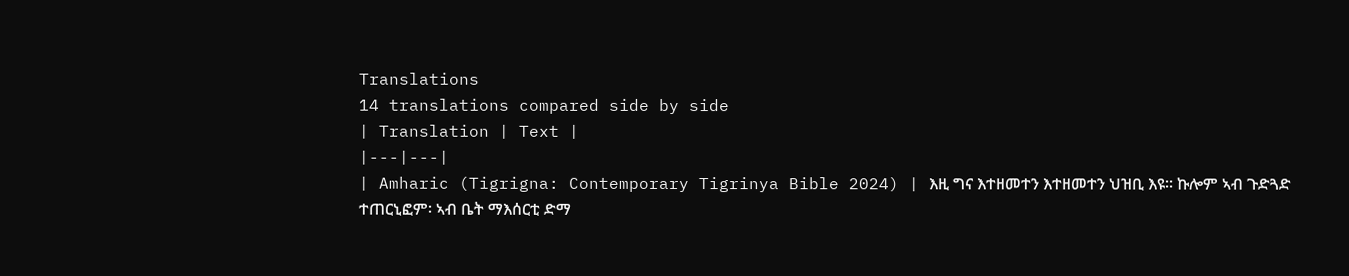Translations
14 translations compared side by side
| Translation | Text |
|---|---|
| Amharic (Tigrigna: Contemporary Tigrinya Bible 2024) | እዚ ግና እተዘመተን እተዘመተን ህዝቢ እዩ። ኩሎም ኣብ ጉድጓድ ተጠርኒፎም፡ ኣብ ቤት ማእሰርቲ ድማ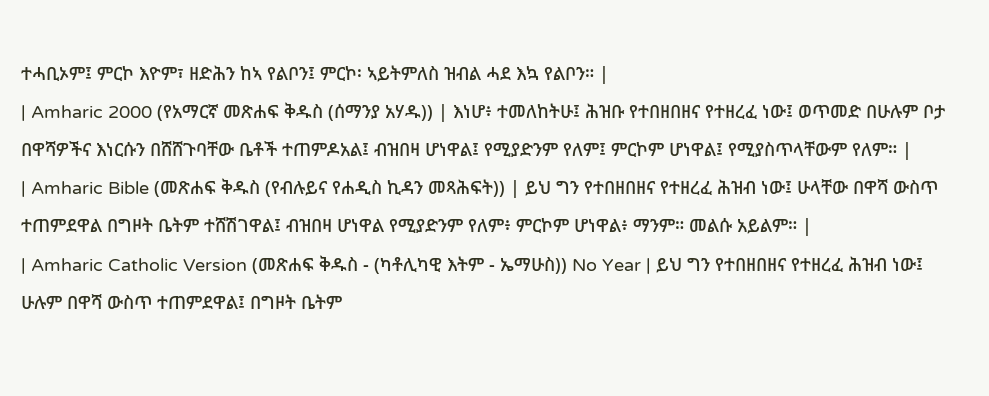ተሓቢኦም፤ ምርኮ እዮም፣ ዘድሕን ከኣ የልቦን፤ ምርኮ፡ ኣይትምለስ ዝብል ሓደ እኳ የልቦን። |
| Amharic 2000 (የአማርኛ መጽሐፍ ቅዱስ (ሰማንያ አሃዱ)) | እነሆ፥ ተመለከትሁ፤ ሕዝቡ የተበዘበዘና የተዘረፈ ነው፤ ወጥመድ በሁሉም ቦታ በዋሻዎችና እነርሱን በሸሸጉባቸው ቤቶች ተጠምዶአል፤ ብዝበዛ ሆነዋል፤ የሚያድንም የለም፤ ምርኮም ሆነዋል፤ የሚያስጥላቸውም የለም። |
| Amharic Bible (መጽሐፍ ቅዱስ (የብሉይና የሐዲስ ኪዳን መጻሕፍት)) | ይህ ግን የተበዘበዘና የተዘረፈ ሕዝብ ነው፤ ሁላቸው በዋሻ ውስጥ ተጠምደዋል በግዞት ቤትም ተሸሽገዋል፤ ብዝበዛ ሆነዋል የሚያድንም የለም፥ ምርኮም ሆነዋል፥ ማንም። መልሱ አይልም። |
| Amharic Catholic Version (መጽሐፍ ቅዱስ - (ካቶሊካዊ እትም - ኤማሁስ)) No Year | ይህ ግን የተበዘበዘና የተዘረፈ ሕዝብ ነው፤ ሁሉም በዋሻ ውስጥ ተጠምደዋል፤ በግዞት ቤትም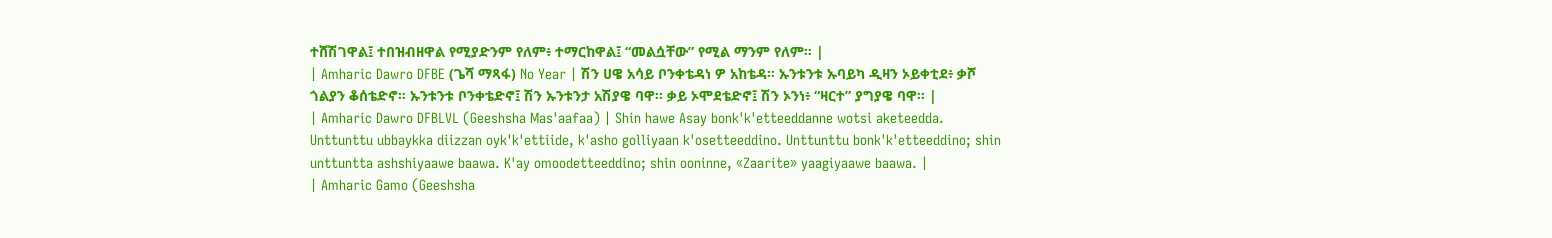ተሸሽገዋል፤ ተበዝብዘዋል የሚያድንም የለም፥ ተማርከዋል፤ “መልሷቸው” የሚል ማንም የለም። |
| Amharic Dawro DFBE (ጌሻ ማጻፋ) No Year | ሽን ሀዌ አሳይ ቦንቀቴዳነ ዎ አከቴዳ። ኡንቱንቱ ኡባይካ ዲዛን ኦይቀቲደ፥ ቃሾ ጎልያን ቆሰቴድኖ። ኡንቱንቱ ቦንቀቴድኖ፤ ሽን ኡንቱንታ አሽያዌ ባዋ። ቃይ ኦሞደቴድኖ፤ ሽን ኦንነ፥ “ዛርተ” ያግያዌ ባዋ። |
| Amharic Dawro DFBLVL (Geeshsha Mas'aafaa) | Shin hawe Asay bonk'k'etteeddanne wotsi aketeedda. Unttunttu ubbaykka diizzan oyk'k'ettiide, k'asho golliyaan k'osetteeddino. Unttunttu bonk'k'etteeddino; shin unttuntta ashshiyaawe baawa. K'ay omoodetteeddino; shin ooninne, «Zaarite» yaagiyaawe baawa. |
| Amharic Gamo (Geeshsha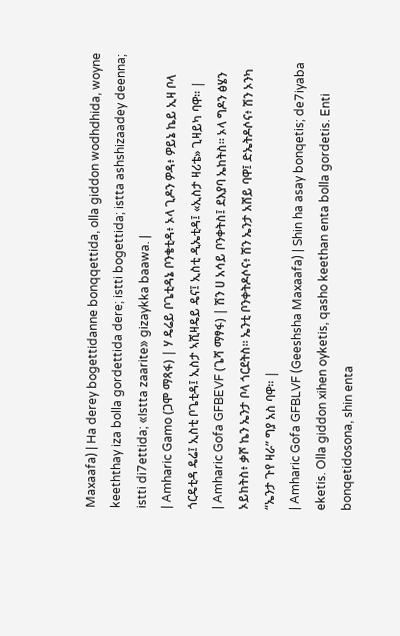Maxaafa) | Ha derey bogettidanne bonqqettida, olla giddon wodhdhida, woyne keeththay iza bolla gordettida dere; istti bogettida; istta ashshizaadey deenna; istti di7ettida; «Istta zaarite» gizaykka baawa. |
| Amharic Gamo (ጋሞ ማጻፋ) | ሃ ዴሬይ ቦጌቲዳኔ ቦንቄቲዳ፥ ኦላ ጊዶን ዎዳ፥ ዎይኔ ኬይ ኢዛ ቦላ ጎርዴቲዳ ዴሬ፤ ኢስቲ ቦጌቲዳ፤ ኢስታ ኣሺዛዴይ ዴና፤ ኢስቲ ዲኤቲዳ፤ «ኢስታ ዛሪቴ» ጊዛይካ ባዋ። |
| Amharic Gofa GFBEVF (ጌሻ ማፃፋ) | ሽን ሀ አሳይ ቦንቀትስ፤ ደእያባ ኤከትስ። ኦላ ግዶን ፅሄን ኦይከትስ፥ ቃሾ ኬን ኤንታ ቦላ ጎርደትስ። ኤንቲ ቦንቀትዶሶና፥ ሽን ኤንታ አሸይ ባዋ፤ ድኤትዶሶና፥ ሽን ኦንካ “ኤንታ ጉየ ዛራ” ግያ አስ ባዋ። |
| Amharic Gofa GFBLVF (Geeshsha Maxaafa) | Shin ha asay bonqetis; de7iyaba eketis. Olla giddon xihen oyketis, qasho keethan enta bolla gordetis. Enti bonqetidosona, shin enta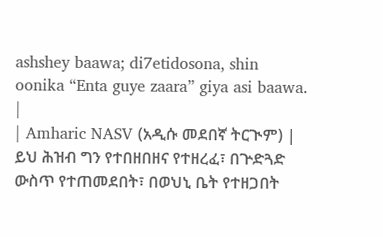ashshey baawa; di7etidosona, shin oonika “Enta guye zaara” giya asi baawa. |
| Amharic NASV (አዲሱ መደበኛ ትርጒም) | ይህ ሕዝብ ግን የተበዘበዘና የተዘረፈ፣ በጕድጓድ ውስጥ የተጠመደበት፣ በወህኒ ቤት የተዘጋበት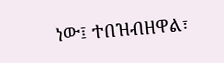ነው፤ ተበዝብዘዋል፣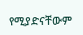የሚያድናቸውም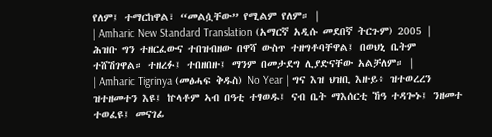የለም፤ ተማርከዋል፣ “መልሷቸው” የሚልም የለም። |
| Amharic New Standard Translation (አማርኛ አዲሱ መደበኛ ትርጉም) 2005 | ሕዝቡ ግን ተዘርፈውና ተበዝብዘው በዋሻ ውስጥ ተዘግቶባቸዋል፤ በወህኒ ቤትም ተሸሽገዋል። ተዘረፉ፤ ተበዘበዙ፤ ማንም በመታደግ ሊያድናቸው አልቻለም። |
| Amharic Tigrinya (መፅሓፍ ቅዱስ) No Year | ግና እዝ ህዝቢ እዙይ፥ ዝተወረረን ዝተዘመተን እዩ፤ ኵላቶም ኣብ በዓቲ ተፃወዱ፤ ናብ ቤት ማእሰርቲ ኸዓ ተዳጐኑ፤ ንዘመተ ተወፈዩ፤ መናገፊ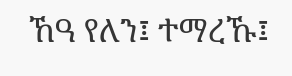ኸዓ የለን፤ ተማረኹ፤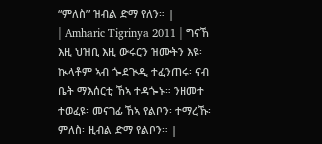“ምለስ” ዝብል ድማ የለን። |
| Amharic Tigrinya 2011 | ግናኸ እዚ ህዝቢ እዚ ውሩርን ዝሙትን እዩ፡ ኲላቶም ኣብ ጐደጒዲ ተፈንጠሩ፡ ናብ ቤት ማእሰርቲ ኸኣ ተዳጐኑ። ንዘመተ ተወፈዩ፡ መናገፊ ኸኣ የልቦን፡ ተማረኹ፡ ምለስ፡ ዚብል ድማ የልቦን። |